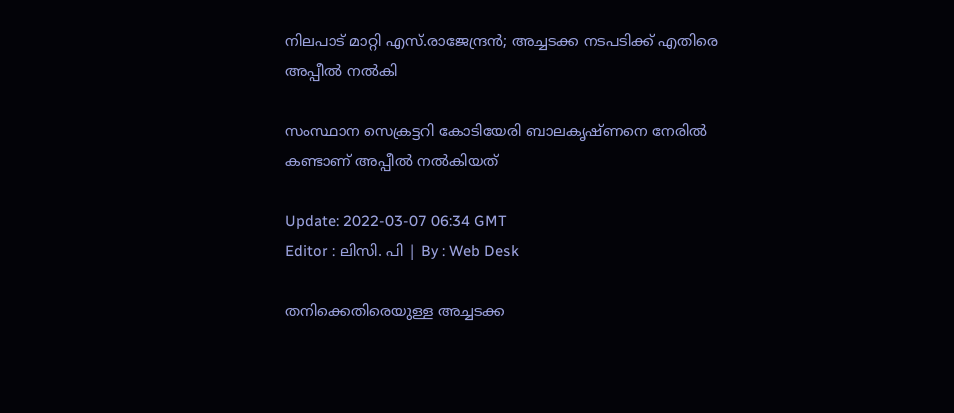നിലപാട് മാറ്റി എസ്.രാജേന്ദ്രൻ; അച്ചടക്ക നടപടിക്ക് എതിരെ അപ്പീൽ നൽകി

സംസ്ഥാന സെക്രട്ടറി കോടിയേരി ബാലകൃഷ്ണനെ നേരിൽ കണ്ടാണ് അപ്പീൽ നൽകിയത്

Update: 2022-03-07 06:34 GMT
Editor : ലിസി. പി | By : Web Desk

തനിക്കെതിരെയുള്ള അച്ചടക്ക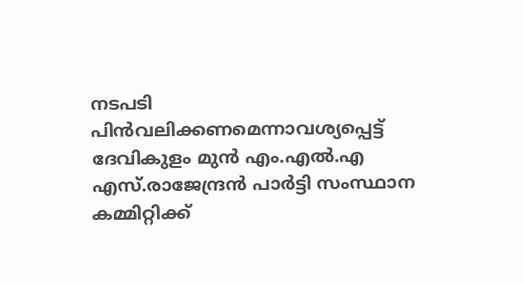നടപടി പിൻവലിക്കണമെന്നാവശ്യപ്പെട്ട് ദേവികുളം മുൻ എം.എൽ.എ എസ്.രാജേന്ദ്രൻ പാർട്ടി സംസ്ഥാന കമ്മിറ്റിക്ക്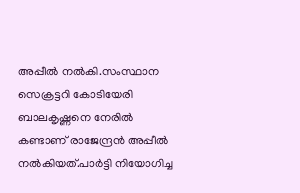അപ്പീൽ നൽകി.സംസ്ഥാന സെക്രട്ടറി കോടിയേരി ബാലകൃഷ്ണനെ നേരിൽ കണ്ടാണ് രാജേന്ദ്രൻ അപ്പീൽ നൽകിയത്.പാർട്ടി നിയോഗിച്ച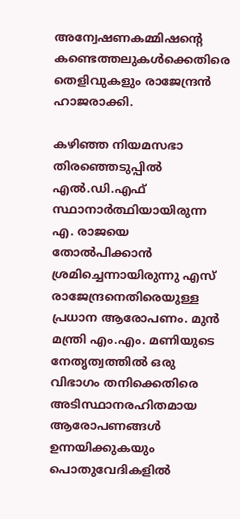അന്വേഷണകമ്മിഷന്റെ കണ്ടെത്തലുകൾക്കെതിരെ തെളിവുകളും രാജേന്ദ്രൻ ഹാജരാക്കി.

കഴിഞ്ഞ നിയമസഭാ തിരഞ്ഞെടുപ്പിൽ എൽ.ഡി.എഫ് സ്ഥാനാർത്ഥിയായിരുന്ന എ. രാജയെ തോൽപിക്കാൻ ശ്രമിച്ചെന്നായിരുന്നു എസ് രാജേന്ദ്രനെതിരെയുള്ള പ്രധാന ആരോപണം. മുൻ മന്ത്രി എം.എം. മണിയുടെ നേതൃത്വത്തിൽ ഒരു വിഭാഗം തനിക്കെതിരെ അടിസ്ഥാനരഹിതമായ ആരോപണങ്ങൾ ഉന്നയിക്കുകയും പൊതുവേദികളിൽ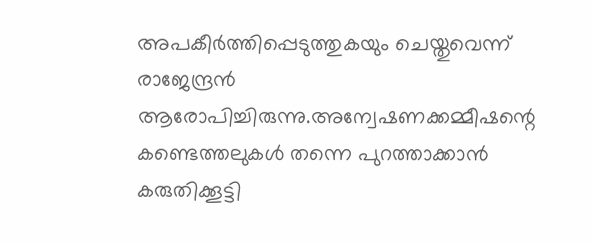അപകീർത്തിപ്പെടുത്തുകയും ചെയ്തുവെന്ന് രാജേന്ദ്രൻ ആരോപിച്ചിരുന്നു.അന്വേഷണക്കമ്മീഷന്റെ കണ്ടെത്തലുകൾ തന്നെ പുറത്താക്കാൻ കരുതിക്കൂട്ടി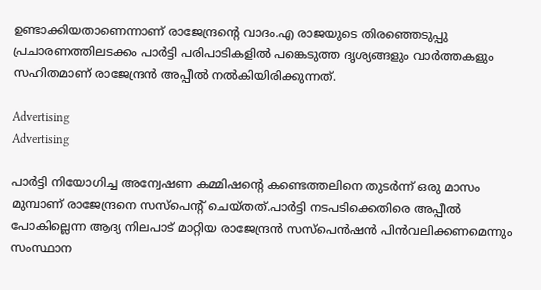ഉണ്ടാക്കിയതാണെന്നാണ് രാജേന്ദ്രന്റെ വാദം.എ രാജയുടെ തിരഞ്ഞെടുപ്പു പ്രചാരണത്തിലടക്കം പാർട്ടി പരിപാടികളിൽ പങ്കെടുത്ത ദൃശ്യങ്ങളും വാർത്തകളും സഹിതമാണ് രാജേന്ദ്രൻ അപ്പീൽ നൽകിയിരിക്കുന്നത്.

Advertising
Advertising

പാർട്ടി നിയോഗിച്ച അന്വേഷണ കമ്മിഷന്റെ കണ്ടെത്തലിനെ തുടർന്ന് ഒരു മാസം മുമ്പാണ് രാജേന്ദ്രനെ സസ്‌പെന്റ് ചെയ്തത്.പാർട്ടി നടപടിക്കെതിരെ അപ്പീൽ പോകില്ലെന്ന ആദ്യ നിലപാട് മാറ്റിയ രാജേന്ദ്രൻ സസ്‌പെൻഷൻ പിൻവലിക്കണമെന്നും സംസ്ഥാന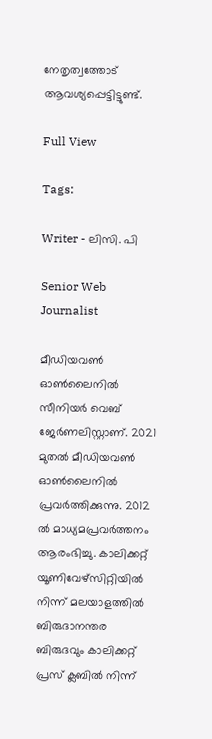നേതൃത്വത്തോട് ആവശ്യപ്പെട്ടിട്ടുണ്ട്.

Full View

Tags:

Writer - ലിസി. പി

Senior Web Journalist

മീഡിയവൺ ഓൺലൈനിൽ സീനിയർ വെബ് ജേർണലിസ്റ്റാണ്. 2021 മുതൽ മീഡിയവൺ ഓൺലൈനിൽ പ്രവർത്തിക്കുന്നു. 2012 ല്‍ മാധ്യമപ്രവര്‍ത്തനം ആരംഭിച്ചു. കാലിക്കറ്റ് യൂണിവേഴ്‌സിറ്റിയിൽ നിന്ന് മലയാളത്തിൽ ബിരുദാനന്തര ബിരുദവും കാലിക്കറ്റ് പ്രസ് ക്ലബിൽ നിന്ന്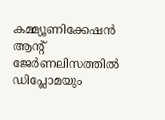കമ്മ്യൂണിക്കേഷൻ ആന്റ് ജേർണലിസത്തിൽ ഡിപ്ലോമയും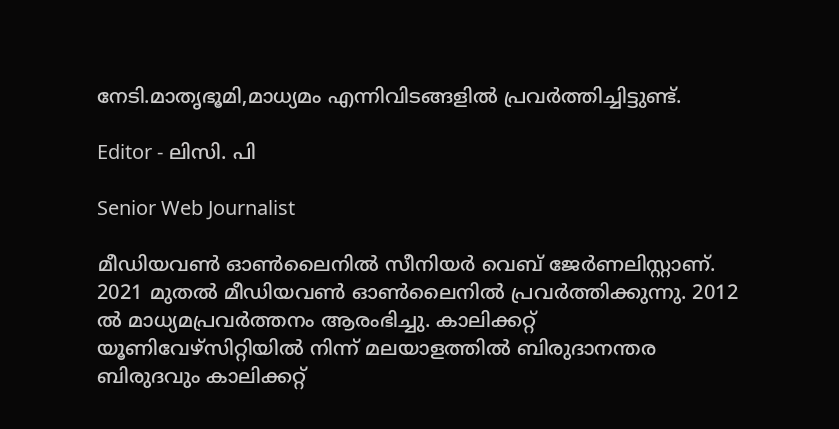നേടി.മാതൃഭൂമി,മാധ്യമം എന്നിവിടങ്ങളിൽ പ്രവർത്തിച്ചിട്ടുണ്ട്.

Editor - ലിസി. പി

Senior Web Journalist

മീഡിയവൺ ഓൺലൈനിൽ സീനിയർ വെബ് ജേർണലിസ്റ്റാണ്. 2021 മുതൽ മീഡിയവൺ ഓൺലൈനിൽ പ്രവർത്തിക്കുന്നു. 2012 ല്‍ മാധ്യമപ്രവര്‍ത്തനം ആരംഭിച്ചു. കാലിക്കറ്റ് യൂണിവേഴ്‌സിറ്റിയിൽ നിന്ന് മലയാളത്തിൽ ബിരുദാനന്തര ബിരുദവും കാലിക്കറ്റ്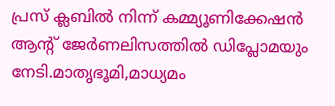പ്രസ് ക്ലബിൽ നിന്ന് കമ്മ്യൂണിക്കേഷൻ ആന്റ് ജേർണലിസത്തിൽ ഡിപ്ലോമയും നേടി.മാതൃഭൂമി,മാധ്യമം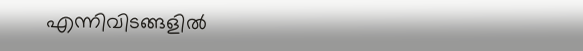എന്നിവിടങ്ങളിൽ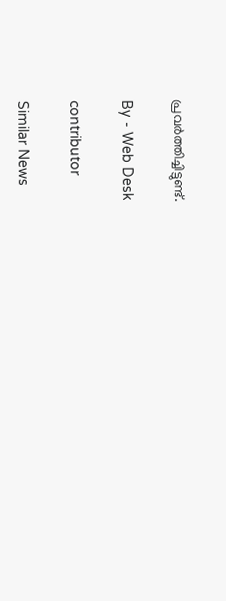പ്രവർത്തിച്ചിട്ടുണ്ട്.

By - Web Desk

contributor

Similar News